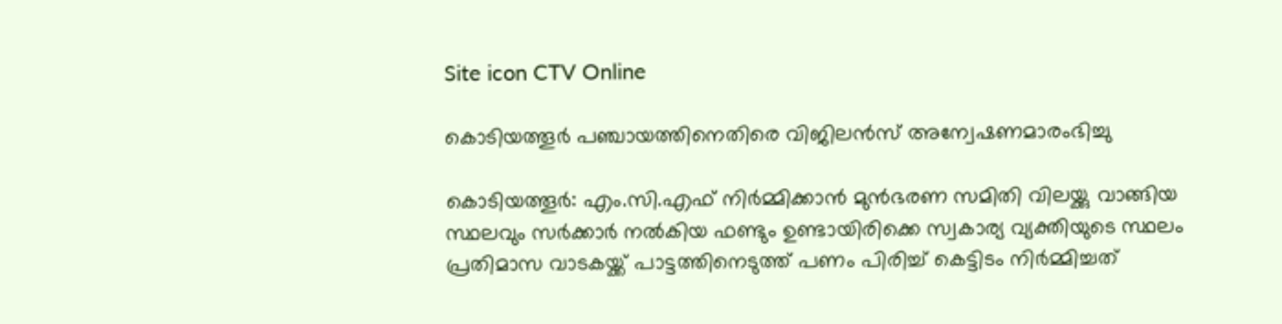Site icon CTV Online

കൊടിയത്തൂർ പഞ്ചായത്തിനെതിരെ വിജിലൻസ് അന്വേഷണമാരംഭിച്ചു

കൊടിയത്തൂർ: എം.സി.എഫ് നിർമ്മിക്കാൻ മുൻഭരണ സമിതി വിലയ്ക്കു വാങ്ങിയ സ്ഥലവും സർക്കാർ നൽകിയ ഫണ്ടും ഉണ്ടായിരിക്കെ സ്വകാര്യ വ്യക്തിയുടെ സ്ഥലം പ്രതിമാസ വാടകയ്ക്ക് പാട്ടത്തിനെടുത്ത് പണം പിരിച്ച് കെട്ടിടം നിർമ്മിച്ചത്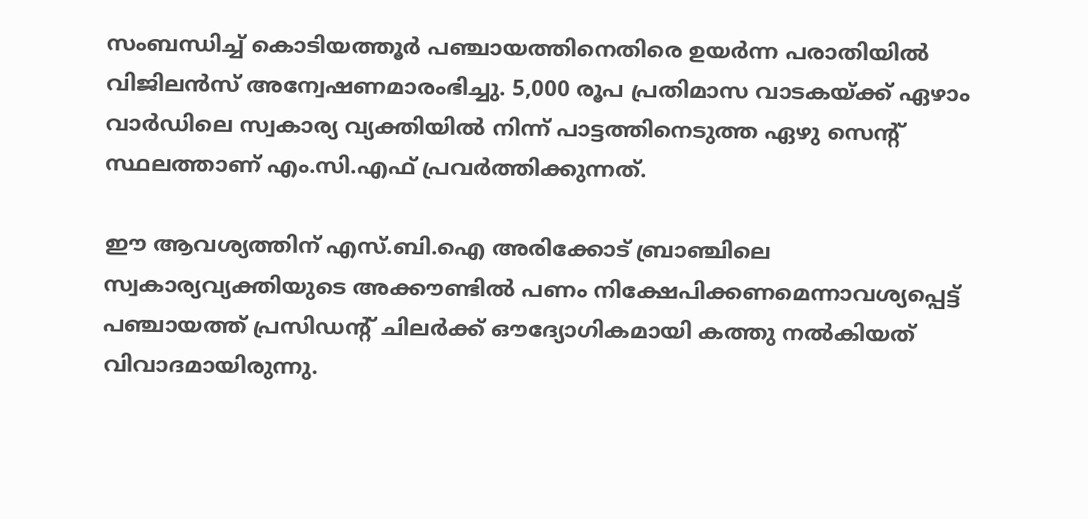സംബന്ധിച്ച് കൊടിയത്തൂർ പഞ്ചായത്തിനെതിരെ ഉയർന്ന പരാതിയിൽ വിജിലൻസ് അന്വേഷണമാരംഭിച്ചു. 5,000 രൂപ പ്രതിമാസ വാടകയ്ക്ക് ഏഴാം വാർഡിലെ സ്വകാര്യ വ്യക്തിയിൽ നിന്ന് പാട്ടത്തിനെടുത്ത ഏഴു സെന്റ് സ്ഥലത്താണ് എം.സി.എഫ് പ്രവർത്തിക്കുന്നത്.

ഈ ആവശ്യത്തിന് എസ്.ബി.ഐ അരിക്കോട് ബ്രാഞ്ചിലെ സ്വകാര്യവ്യക്തിയുടെ അക്കൗണ്ടിൽ പണം നിക്ഷേപിക്കണമെന്നാവശ്യപ്പെട്ട് പഞ്ചായത്ത് പ്രസിഡന്റ് ചിലർക്ക് ഔദ്യോഗികമായി കത്തു നൽകിയത് വിവാദമായിരുന്നു.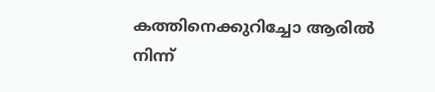കത്തിനെക്കുറിച്ചോ ആരിൽ നിന്ന്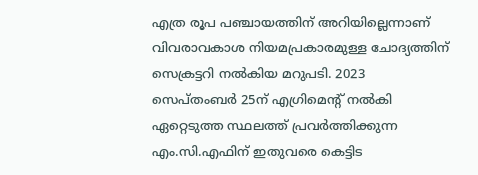എത്ര രൂപ പഞ്ചായത്തിന് അറിയില്ലെന്നാണ് വിവരാവകാശ നിയമപ്രകാരമുള്ള ചോദ്യത്തിന് സെക്രട്ടറി നൽകിയ മറുപടി. 2023 സെപ്തംബർ 25ന് എഗ്രിമെന്റ് നൽകി ഏറ്റെടുത്ത സ്ഥലത്ത് പ്രവർത്തിക്കുന്ന എം.സി.എഫിന് ഇതുവരെ കെട്ടിട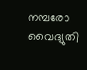നമ്പരോ വൈദ്യുതി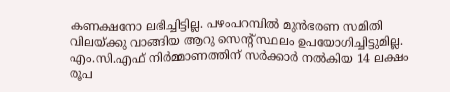കണക്ഷനോ ലഭിച്ചിട്ടില്ല. പഴംപറമ്പിൽ മുൻഭരണ സമിതി വിലയ്ക്കു വാങ്ങിയ ആറു സെന്റ് സ്ഥലം ഉപയോഗിച്ചിട്ടുമില്ല. എം.സി.എഫ് നിർമ്മാണത്തിന് സർക്കാർ നൽകിയ 14 ലക്ഷം രൂപ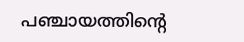പഞ്ചായത്തിന്റെ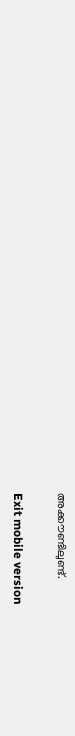അക്കൗണ്ടിലുണ്ട്.

Exit mobile version